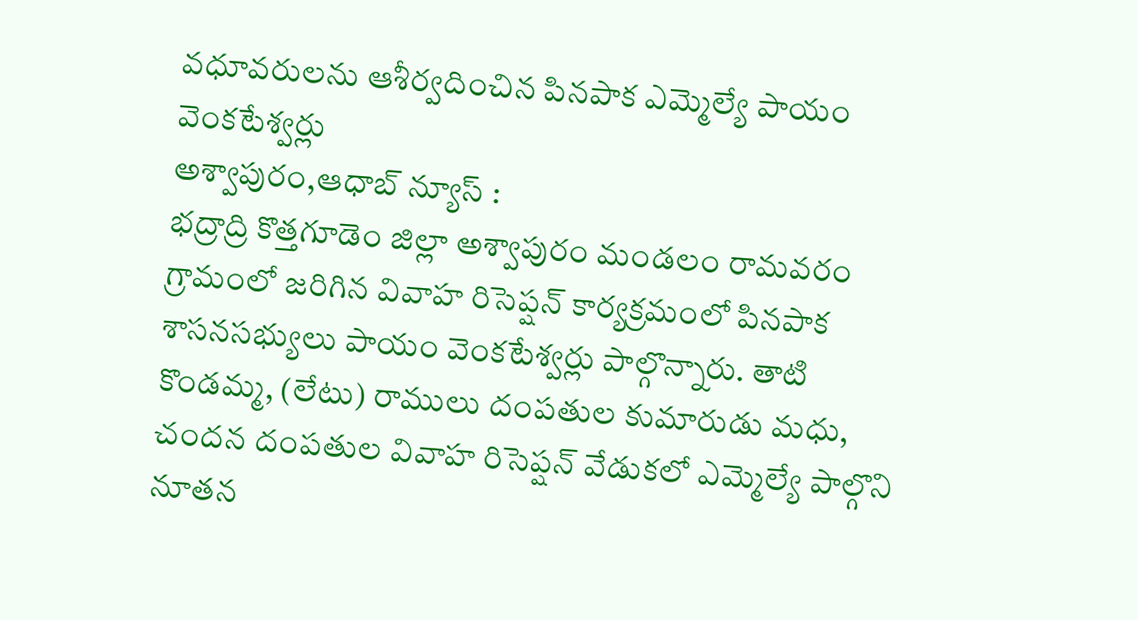వధూవరులను ఆశీర్వదించిన పినపాక ఎమ్మెల్యే పాయం వెంకటేశ్వర్లు
అశ్వాపురం,ఆధాబ్ న్యూస్ :
భద్రాద్రి కొత్తగూడెం జిల్లా అశ్వాపురం మండలం రామవరం గ్రామంలో జరిగిన వివాహ రిసెప్షన్ కార్యక్రమంలో పినపాక శాసనసభ్యులు పాయం వెంకటేశ్వర్లు పాల్గొన్నారు. తాటి కొండమ్మ, (లేటు) రాములు దంపతుల కుమారుడు మధు, చందన దంపతుల వివాహ రిసెప్షన్ వేడుకలో ఎమ్మెల్యే పాల్గొని నూతన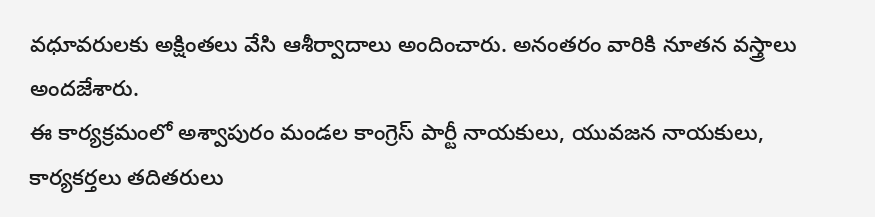వధూవరులకు అక్షింతలు వేసి ఆశీర్వాదాలు అందించారు. అనంతరం వారికి నూతన వస్త్రాలు అందజేశారు.
ఈ కార్యక్రమంలో అశ్వాపురం మండల కాంగ్రెస్ పార్టీ నాయకులు, యువజన నాయకులు, కార్యకర్తలు తదితరులు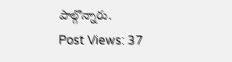పాల్గొన్నారు.
Post Views: 37